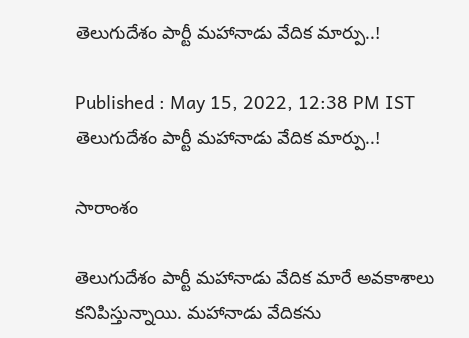తెలుగుదేశం పార్టీ మహానాడు వేదిక మార్పు..!

Published : May 15, 2022, 12:38 PM IST
తెలుగుదేశం పార్టీ మహానాడు వేదిక మార్పు..!

సారాంశం

తెలుగుదేశం పార్టీ మహానాడు వేదిక మారే అవకాశాలు కనిపిస్తున్నాయి. మహానాడు వేదికను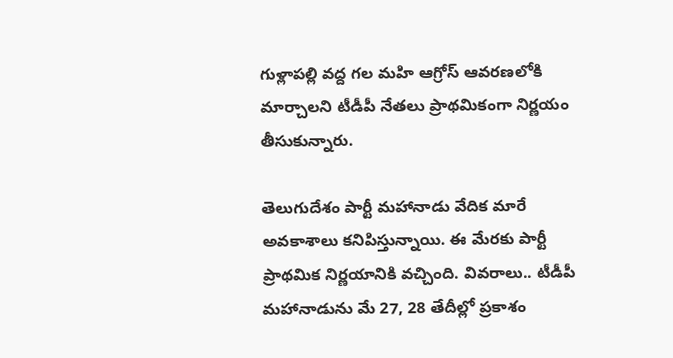గుళ్లాపల్లి వద్ద గల మహి ఆగ్రోస్‌ ఆవరణలోకి మార్చాలని టీడీపీ నేతలు ప్రాథమికంగా నిర్ణయం తీసుకున్నారు.

తెలుగుదేశం పార్టీ మహానాడు వేదిక మారే అవకాశాలు కనిపిస్తున్నాయి. ఈ మేరకు పార్టీ ప్రాథమిక నిర్ణయానికి వచ్చింది. వివరాలు.. టీడీపీ మహానాడును మే 27, 28 తేదీల్లో ప్రకాశం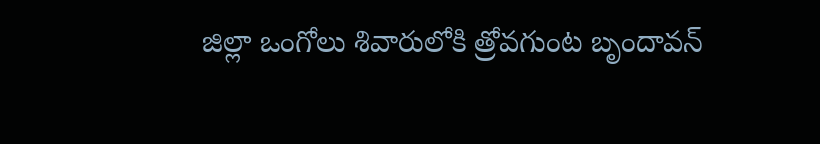జిల్లా ఒంగోలు శివారులోకి త్రోవగుంట బృందావన్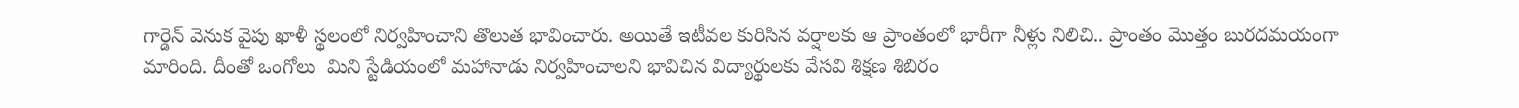గార్డెన్‌ వెనుక వైపు ఖాళీ స్థలంలో నిర్వహించాని తొలుత భావించారు. అయితే ఇటీవల కురిసిన వర్షాలకు ఆ ప్రాంతంలో భారీగా నీళ్లు నిలిచి.. ప్రాంతం మొత్తం బురదమయంగా మారింది. దీంతో ఒంగోలు  మిని స్టేడియంలో మహానాడు నిర్వహించాలని భావిచిన విద్యార్థులకు వేసవి శిక్షణ శిబిరం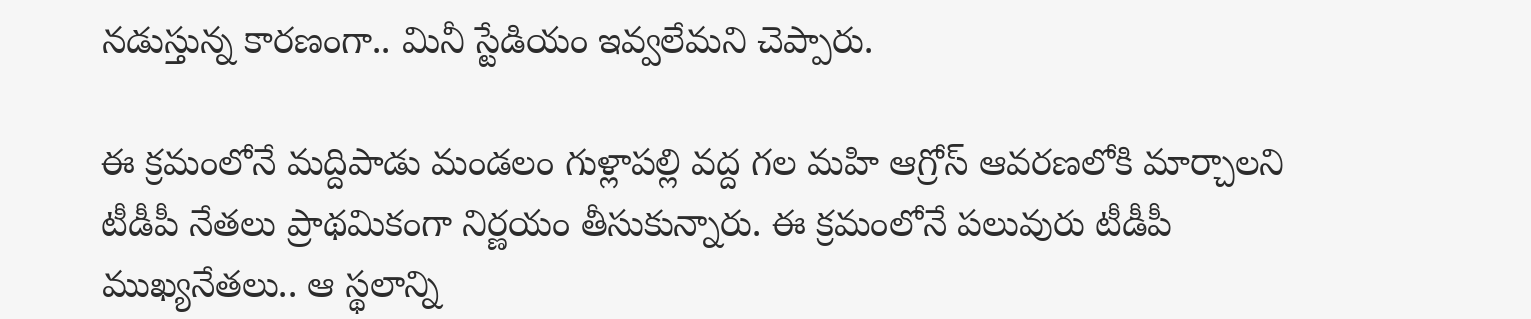నడుస్తున్న కారణంగా.. మినీ స్టేడియం ఇవ్వలేమని చెప్పారు.

ఈ క్రమంలోనే మద్దిపాడు మండలం గుళ్లాపల్లి వద్ద గల మహి ఆగ్రోస్‌ ఆవరణలోకి మార్చాలని టీడీపీ నేతలు ప్రాథమికంగా నిర్ణయం తీసుకున్నారు. ఈ క్రమంలోనే పలువురు టీడీపీ ముఖ్యనేతలు.. ఆ స్థలాన్ని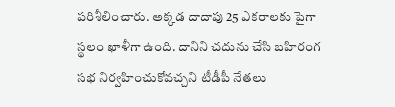పరిశీలించారు. అక్కడ దాదాపు 25 ఎకరాలకు పైగా స్థలం ఖాళీగా ఉంది. దానిని చదును చేసి బహిరంగ సభ నిర్వహించుకోవచ్చని టీడీపీ నేతలు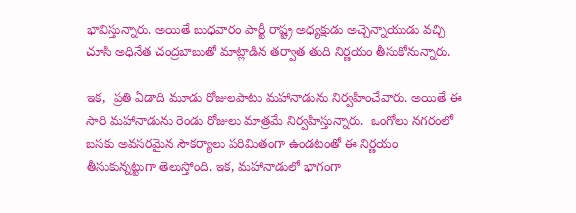భావిస్తున్నారు. అయితే బుధవారం పార్టీ రాష్ట్ర అధ్యక్షుడు అచ్చెన్నాయుడు వచ్చి చూసి అధినేత చంద్రబాబుతో మాట్లాడిన తర్వాత తుది నిర్ణయం తీసుకోనున్నారు.

ఇక,  ప్రతి ఏడాది మూడు రోజులపాటు మహానాడును నిర్వహించేవారు. అయితే ఈ సారి మహానాడును రెండు రోజులు మాత్రమే నిర్వహిస్తున్నారు.  ఒంగోలు నగరంలో బసకు అవసరమైన సౌకర్యాలు పరిమితంగా ఉండటంతో ఈ నిర్ణయం తీసుకున్నట్టుగా తెలుస్తోంది. ఇక, మహానాడులో భాగంగా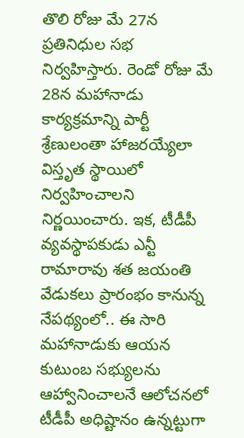తొలి రోజు మే 27న ప్రతినిధుల సభ నిర్వహిస్తారు. రెండో రోజు మే 28న మహానాడు కార్యక్రమాన్ని పార్టీ శ్రేణులంతా హాజరయ్యేలా విస్తృత స్థాయిలో నిర్వహించాలని నిర్ణయించారు. ఇక, టీడీపీ వ్యవస్థాపకుడు ఎన్టీ రామారావు శత జయంతి వేడుకలు ప్రారంభం కానున్న నేపథ్యంలో.. ఈ సారి మహానాడుకు ఆయన కుటుంబ సభ్యులను ఆహ్వానించాలనే ఆలోచనలో టీడీపీ అధిష్టానం ఉన్నట్టుగా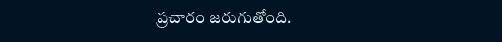ప్రచారం జరుగుతోంది.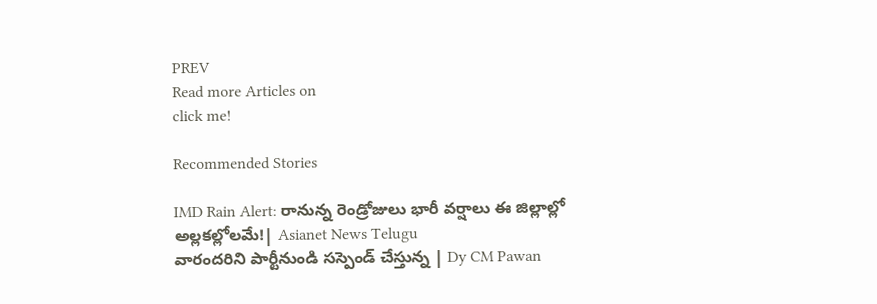PREV
Read more Articles on
click me!

Recommended Stories

IMD Rain Alert: రానున్న రెండ్రోజులు భారీ వర్షాలు ఈ జిల్లాల్లో అల్లకల్లోలమే!| Asianet News Telugu
వారందరిని పార్టీనుండి సస్పెండ్ చేస్తున్న | Dy CM Pawan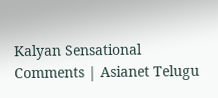Kalyan Sensational Comments | Asianet Telugu